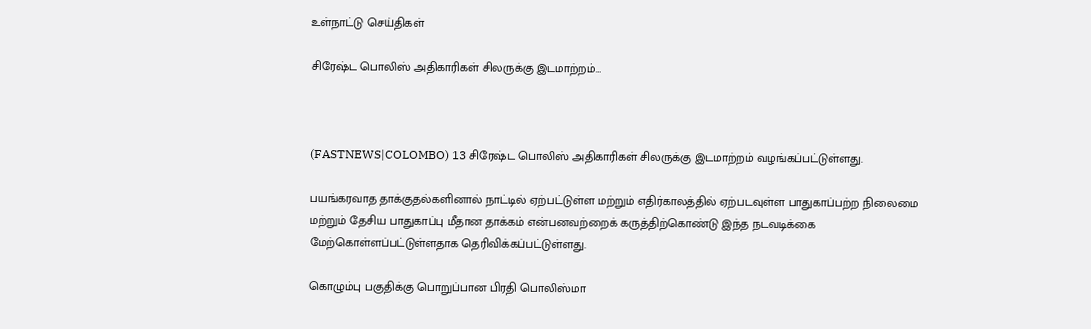உள்நாட்டு செய்திகள்

சிரேஷ்ட பொலிஸ் அதிகாரிகள் சிலருக்கு இடமாற்றம்…



(FASTNEWS|COLOMBO) 13 சிரேஷ்ட பொலிஸ் அதிகாரிகள் சிலருக்கு இடமாற்றம் வழங்கப்பட்டுள்ளது.

பயங்கரவாத தாக்குதல்களினால் நாட்டில் ஏற்பட்டுள்ள மற்றும் எதிர்காலத்தில் ஏற்படவுள்ள பாதுகாப்பற்ற நிலைமை மற்றும் தேசிய பாதுகாப்பு மீதான தாக்கம் என்பனவற்றைக் கருத்திற்கொண்டு இந்த நடவடிக்கை மேற்கொள்ளப்பட்டுள்ளதாக தெரிவிக்கப்பட்டுள்ளது.

கொழும்பு பகுதிக்கு பொறுப்பான பிரதி பொலிஸ்மா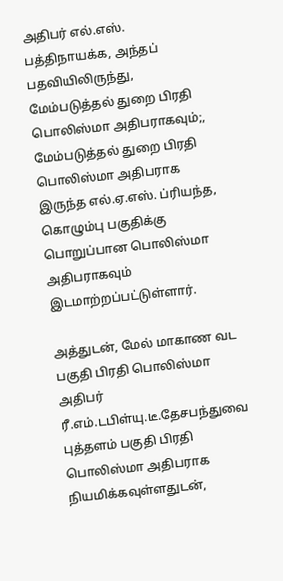அதிபர் எல்.எஸ். பத்திநாயக்க, அந்தப் பதவியிலிருந்து, மேம்படுத்தல் துறை பிரதி பொலிஸ்மா அதிபராகவும்;, மேம்படுத்தல் துறை பிரதி பொலிஸ்மா அதிபராக இருந்த எல்.ஏ.எஸ். ப்ரியந்த, கொழும்பு பகுதிக்கு பொறுப்பான பொலிஸ்மா அதிபராகவும் இடமாற்றப்பட்டுள்ளார்.

அத்துடன், மேல் மாகாண வட பகுதி பிரதி பொலிஸ்மா அதிபர் ரீ.எம்.டபிள்யு.டீ.தேசபந்துவை புத்தளம் பகுதி பிரதி பொலிஸ்மா அதிபராக நியமிக்கவுள்ளதுடன்,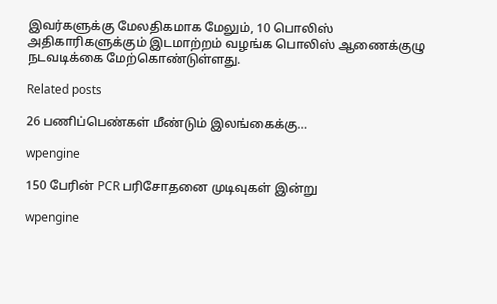இவர்களுக்கு மேலதிகமாக மேலும், 10 பொலிஸ் அதிகாரிகளுக்கும் இடமாற்றம் வழங்க பொலிஸ் ஆணைக்குழு நடவடிக்கை மேற்கொண்டுள்ளது.

Related posts

26 பணிப்பெண்கள் மீண்டும் இலங்கைக்கு…

wpengine

150 பேரின் PCR பரிசோதனை முடிவுகள் இன்று

wpengine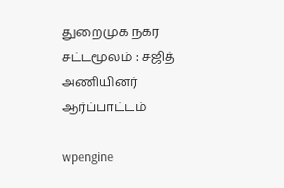துறைமுக நகர சட்டமூலம் : சஜித் அணியினர் ஆர்ப்பாட்டம்

wpengine